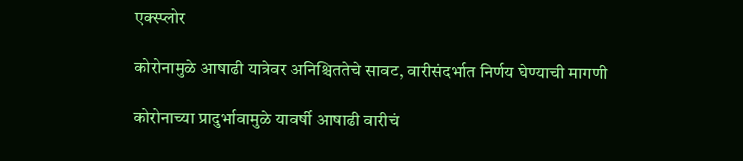एक्स्प्लोर

कोरोनामुळे आषाढी यात्रेवर अनिश्चिततेचे सावट, वारीसंदर्भात निर्णय घेण्याची मागणी

कोरोनाच्या प्रादुर्भावामुळे यावर्षी आषाढी वारीचं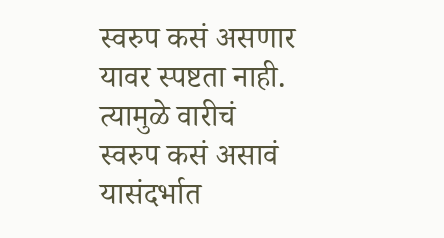स्वरुप कसं असणार यावर स्पष्टता नाही. त्यामुळे वारीचं स्वरुप कसं असावं यासंदर्भात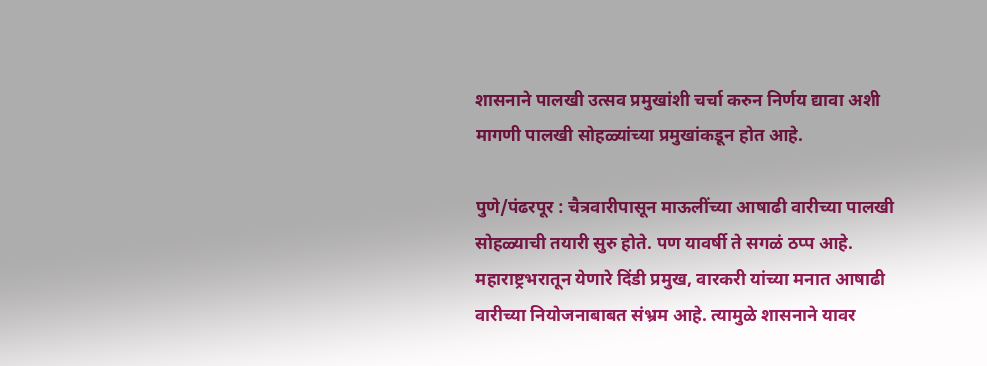शासनाने पालखी उत्सव प्रमुखांशी चर्चा करुन निर्णय द्यावा अशी मागणी पालखी सोहळ्यांच्या प्रमुखांकडून होत आहे.

पुणे/पंढरपूर : चैत्रवारीपासून माऊलींच्या आषाढी वारीच्या पालखी सोहळ्याची तयारी सुरु होते. पण यावर्षी ते सगळं ठप्प आहे. महाराष्ट्रभरातून येणारे दिंडी प्रमुख, वारकरी यांच्या मनात आषाढी वारीच्या नियोजनाबाबत संभ्रम आहे. त्यामुळे शासनाने यावर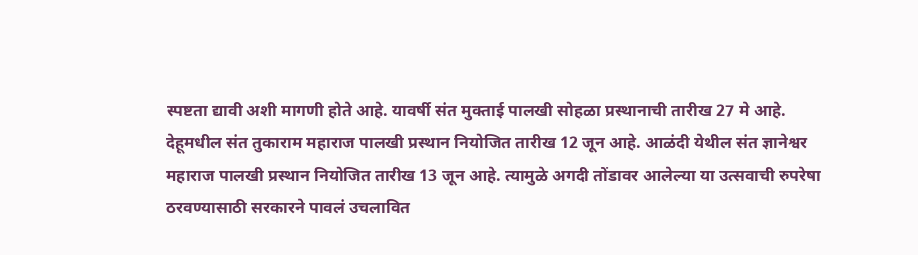स्पष्टता द्यावी अशी मागणी होते आहे. यावर्षी संत मुक्ताई पालखी सोहळा प्रस्थानाची तारीख 27 मे आहे. देहूमधील संत तुकाराम महाराज पालखी प्रस्थान नियोजित तारीख 12 जून आहे. आळंदी येथील संत ज्ञानेश्वर महाराज पालखी प्रस्थान नियोजित तारीख 13 जून आहे. त्यामुळे अगदी तोंडावर आलेल्या या उत्सवाची रुपरेषा ठरवण्यासाठी सरकारने पावलं उचलावित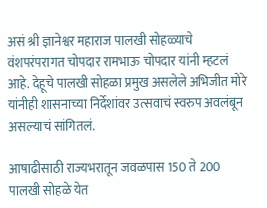असं श्री ज्ञानेश्वर महाराज पालखी सोहळ्याचे वंशपरंपरागत चोपदार रामभाऊ चोपदार यांनी म्हटलं आहे. देहूचे पालखी सोहळा प्रमुख असलेले अभिजीत मोरे यांनीही शासनाच्या निर्देशांवर उत्सवाचं स्वरुप अवलंबून असल्याचं सांगितलं.

आषाढीसाठी राज्यभरातून जवळपास 150 ते 200 पालखी सोहळे येत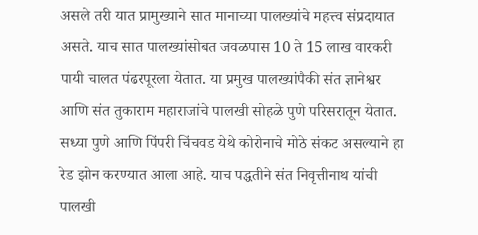असले तरी यात प्रामुख्याने सात मानाच्या पालख्यांचे महत्त्व संप्रदायात असते. याच सात पालख्यांसोबत जवळपास 10 ते 15 लाख वारकरी पायी चालत पंढरपूरला येतात. या प्रमुख पालख्यांपैकी संत ज्ञानेश्वर आणि संत तुकाराम महाराजांचे पालखी सोहळे पुणे परिसरातून येतात. सध्या पुणे आणि पिंपरी चिंचवड येथे कोरोनाचे मोठे संकट असल्याने हा रेड झोन करण्यात आला आहे. याच पद्धतीने संत निवृत्तीनाथ यांची पालखी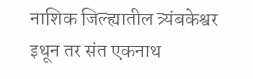नाशिक जिल्ह्यातील त्र्यंबकेश्वर इथून तर संत एकनाथ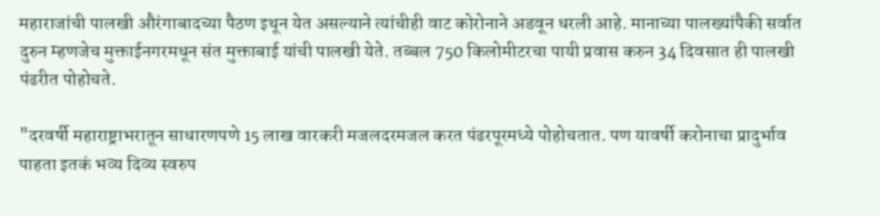महाराजांची पालखी औरंगाबादच्या पैठण इथून येत असल्याने त्यांचीही वाट कोरोनाने अडवून धरली आहे. मानाच्या पालख्यांपैकी सर्वात दुरुन म्हणजेच मुक्ताईनगरमधून संत मुक्ताबाई यांची पालखी येते. तब्बल 750 किलोमीटरचा पायी प्रवास करुन 34 दिवसात ही पालखी पंढरीत पोहोचते.

"दरवर्षी महाराष्ट्राभरातून साधारणपणे 15 लाख वारकरी मजलदरमजल करत पंढरपूरमध्ये पोहोचतात. पण यावर्षी करोनाचा प्रादुर्भाव पाहता इतकं भव्य दिव्य स्वरुप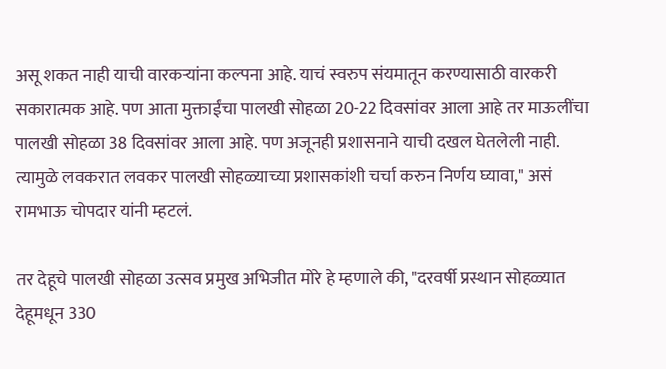असू शकत नाही याची वारकऱ्यांना कल्पना आहे. याचं स्वरुप संयमातून करण्यासाठी वारकरी सकारात्मक आहे. पण आता मुक्ताईंचा पालखी सोहळा 20-22 दिवसांवर आला आहे तर माऊलींचा पालखी सोहळा 38 दिवसांवर आला आहे. पण अजूनही प्रशासनाने याची दखल घेतलेली नाही. त्यामुळे लवकरात लवकर पालखी सोहळ्याच्या प्रशासकांशी चर्चा करुन निर्णय घ्यावा," असं रामभाऊ चोपदार यांनी म्हटलं.

तर देहूचे पालखी सोहळा उत्सव प्रमुख अभिजीत मोरे हे म्हणाले की, "दरवर्षी प्रस्थान सोहळ्यात देहूमधून 330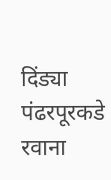दिंड्या पंढरपूरकडे रवाना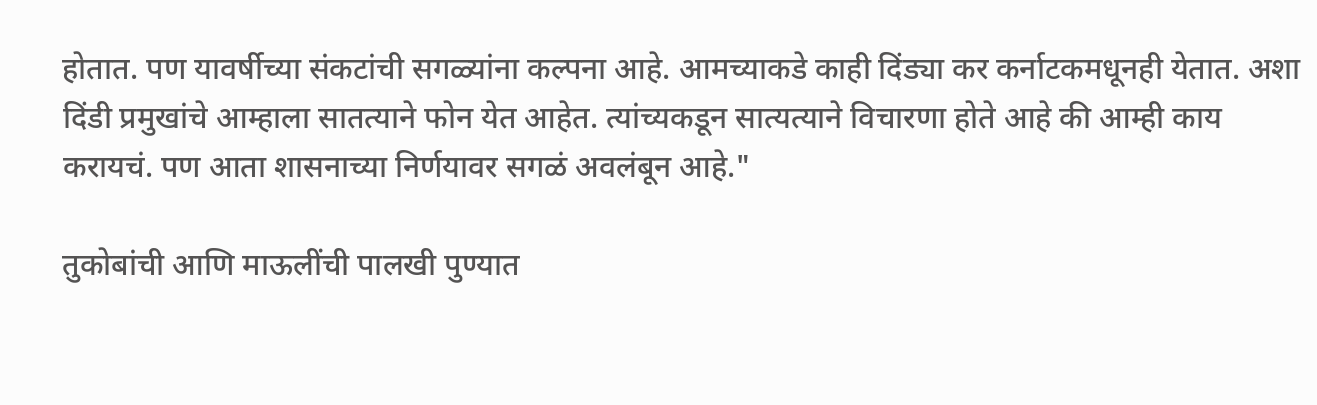होतात. पण यावर्षीच्या संकटांची सगळ्यांना कल्पना आहे. आमच्याकडे काही दिंड्या कर कर्नाटकमधूनही येतात. अशा दिंडी प्रमुखांचे आम्हाला सातत्याने फोन येत आहेत. त्यांच्यकडून सात्यत्याने विचारणा होते आहे की आम्ही काय करायचं. पण आता शासनाच्या निर्णयावर सगळं अवलंबून आहे."

तुकोबांची आणि माऊलींची पालखी पुण्यात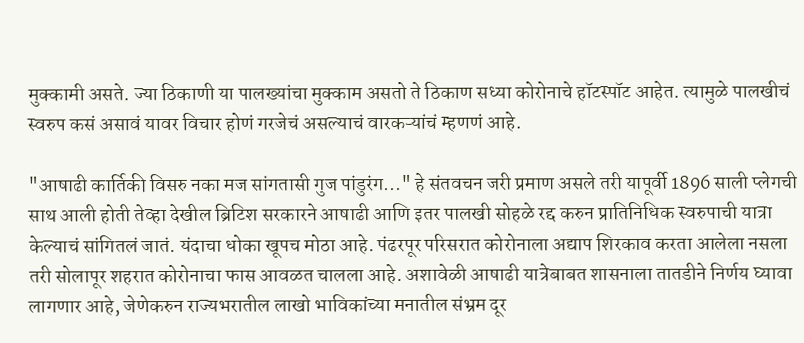मुक्कामी असते. ज्या ठिकाणी या पालख्यांचा मुक्काम असतो ते ठिकाण सध्या कोरोनाचे हॉटस्पॉट आहेत. त्यामुळे पालखीचं स्वरुप कसं असावं यावर विचार होणं गरजेचं असल्याचं वारकऱ्यांचं म्हणणं आहे.

"आषाढी कार्तिकी विसरु नका मज सांगतासी गुज पांडुरंग..." हे संतवचन जरी प्रमाण असले तरी यापूर्वी 1896 साली प्लेगची साथ आली होती तेव्हा देखील ब्रिटिश सरकारने आषाढी आणि इतर पालखी सोहळे रद्द करुन प्रातिनिधिक स्वरुपाची यात्रा केल्याचं सांगितलं जातं. यंदाचा धोका खूपच मोठा आहे. पंढरपूर परिसरात कोरोनाला अद्याप शिरकाव करता आलेला नसला तरी सोलापूर शहरात कोरोनाचा फास आवळत चालला आहे. अशावेळी आषाढी यात्रेबाबत शासनाला तातडीने निर्णय घ्यावा लागणार आहे, जेणेकरुन राज्यभरातील लाखो भाविकांच्या मनातील संभ्रम दूर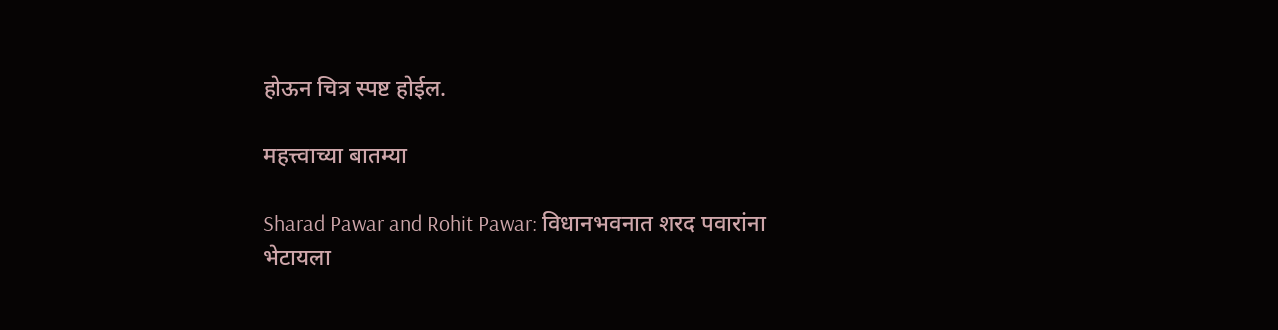होऊन चित्र स्पष्ट होईल.

महत्त्वाच्या बातम्या

Sharad Pawar and Rohit Pawar: विधानभवनात शरद पवारांना भेटायला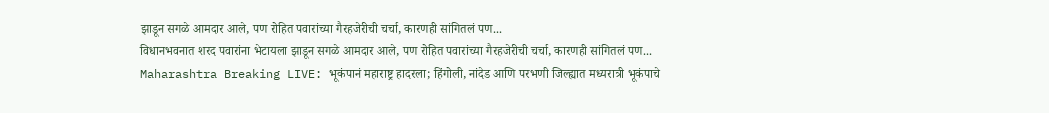झाडून सगळे आमदार आले, पण रोहित पवारांच्या गैरहजेरीची चर्चा, कारणही सांगितलं पण...
विधानभवनात शरद पवारांना भेटायला झाडून सगळे आमदार आले, पण रोहित पवारांच्या गैरहजेरीची चर्चा, कारणही सांगितलं पण...
Maharashtra Breaking LIVE: भूकंपानं महाराष्ट्र हादरला; हिंगोली, नांदेड आणि परभणी जिल्ह्यात मध्यरात्री भूकंपाचे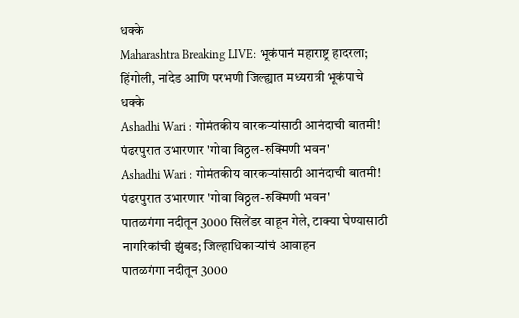धक्के
Maharashtra Breaking LIVE: भूकंपानं महाराष्ट्र हादरला; हिंगोली, नांदेड आणि परभणी जिल्ह्यात मध्यरात्री भूकंपाचे धक्के
Ashadhi Wari : गोमंतकीय वारकऱ्यांसाठी आनंदाची बातमी! पंढरपुरात उभारणार 'गोवा विठ्ठल-रुक्मिणी भवन'
Ashadhi Wari : गोमंतकीय वारकऱ्यांसाठी आनंदाची बातमी! पंढरपुरात उभारणार 'गोवा विठ्ठल-रुक्मिणी भवन'
पातळगंगा नदीतून 3000 सिलेंडर वाहून गेले, टाक्या घेण्यासाठी नागरिकांची झुंबड; जिल्हाधिकाऱ्यांचं आवाहन
पातळगंगा नदीतून 3000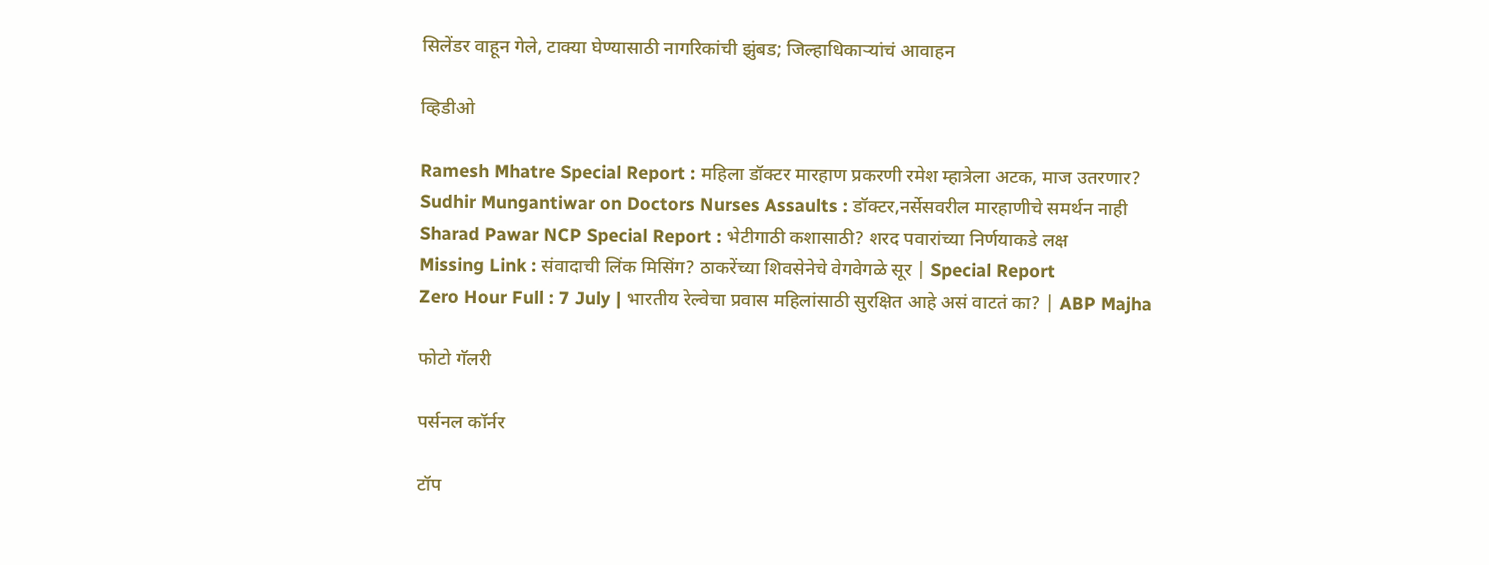सिलेंडर वाहून गेले, टाक्या घेण्यासाठी नागरिकांची झुंबड; जिल्हाधिकाऱ्यांचं आवाहन

व्हिडीओ

Ramesh Mhatre Special Report : महिला डॉक्टर मारहाण प्रकरणी रमेश म्हात्रेला अटक, माज उतरणार?
Sudhir Mungantiwar on Doctors Nurses Assaults : डॉक्टर,नर्सेसवरील मारहाणीचे समर्थन नाही
Sharad Pawar NCP Special Report : भेटीगाठी कशासाठी? शरद पवारांच्या निर्णयाकडे लक्ष
Missing Link : संवादाची लिंक मिसिंग? ठाकरेंच्या शिवसेनेचे वेगवेगळे सूर | Special Report
Zero Hour Full : 7 July | भारतीय रेल्वेचा प्रवास महिलांसाठी सुरक्षित आहे असं वाटतं का? | ABP Majha

फोटो गॅलरी

पर्सनल कॉर्नर

टॉप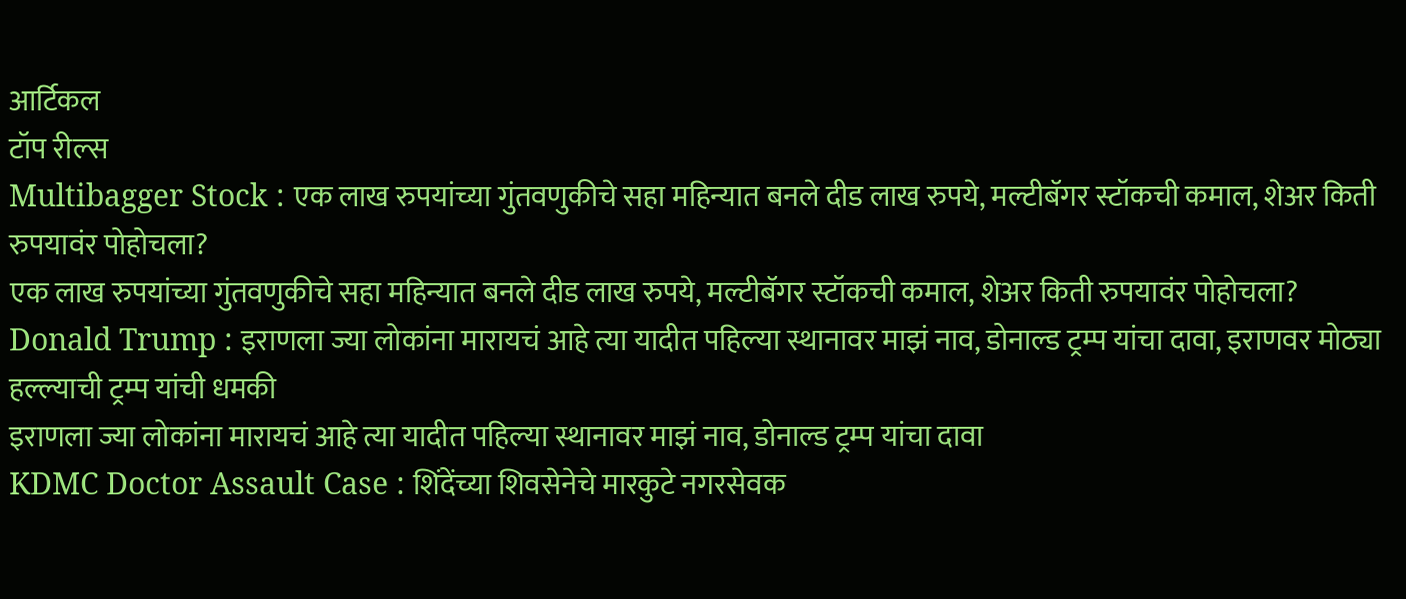आर्टिकल
टॉप रील्स
Multibagger Stock : एक लाख रुपयांच्या गुंतवणुकीचे सहा महिन्यात बनले दीड लाख रुपये, मल्टीबॅगर स्टॉकची कमाल, शेअर किती रुपयावंर पोहोचला?
एक लाख रुपयांच्या गुंतवणुकीचे सहा महिन्यात बनले दीड लाख रुपये, मल्टीबॅगर स्टॉकची कमाल, शेअर किती रुपयावंर पोहोचला?
Donald Trump : इराणला ज्या लोकांना मारायचं आहे त्या यादीत पहिल्या स्थानावर माझं नाव, डोनाल्ड ट्रम्प यांचा दावा, इराणवर मोठ्या हल्ल्याची ट्रम्प यांची धमकी
इराणला ज्या लोकांना मारायचं आहे त्या यादीत पहिल्या स्थानावर माझं नाव, डोनाल्ड ट्रम्प यांचा दावा
KDMC Doctor Assault Case : शिंदेंच्या शिवसेनेचे मारकुटे नगरसेवक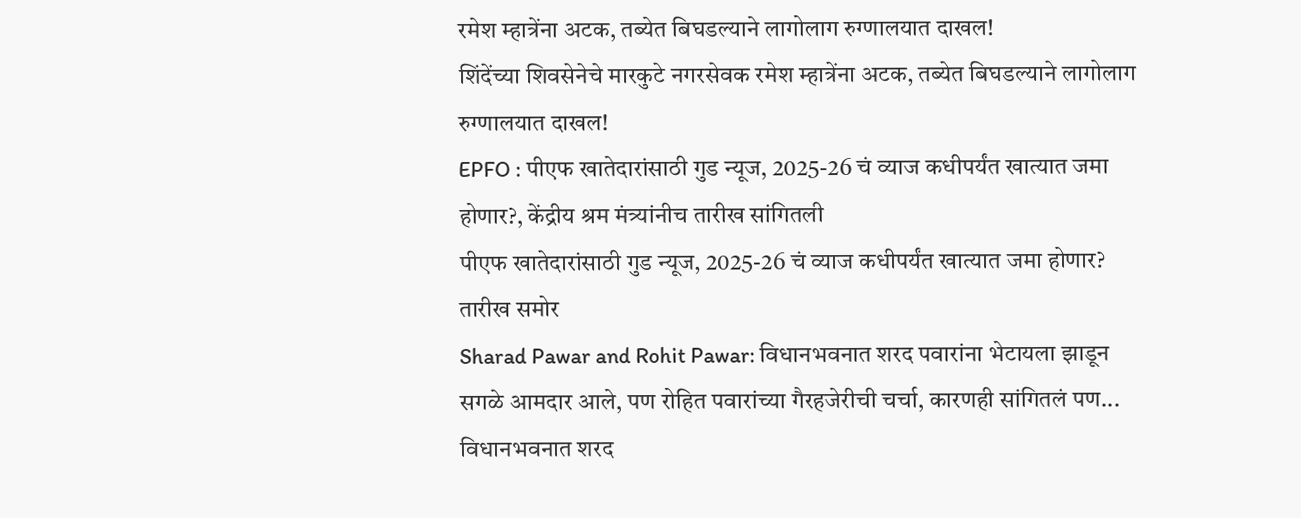रमेश म्हात्रेंना अटक, तब्येत बिघडल्याने लागोलाग रुग्णालयात दाखल!
शिंदेंच्या शिवसेनेचे मारकुटे नगरसेवक रमेश म्हात्रेंना अटक, तब्येत बिघडल्याने लागोलाग रुग्णालयात दाखल!
EPFO : पीएफ खातेदारांसाठी गुड न्यूज, 2025-26 चं व्याज कधीपर्यंत खात्यात जमा होणार?, केंद्रीय श्रम मंत्र्यांनीच तारीख सांगितली
पीएफ खातेदारांसाठी गुड न्यूज, 2025-26 चं व्याज कधीपर्यंत खात्यात जमा होणार? तारीख समोर
Sharad Pawar and Rohit Pawar: विधानभवनात शरद पवारांना भेटायला झाडून सगळे आमदार आले, पण रोहित पवारांच्या गैरहजेरीची चर्चा, कारणही सांगितलं पण...
विधानभवनात शरद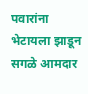पवारांना भेटायला झाडून सगळे आमदार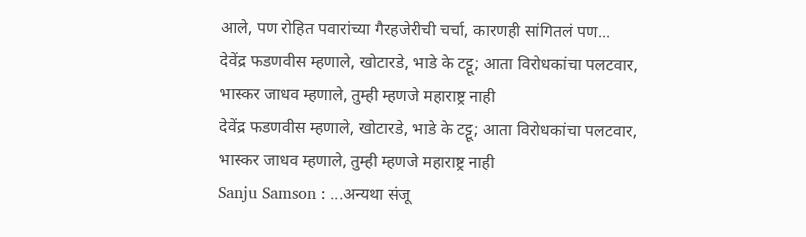आले, पण रोहित पवारांच्या गैरहजेरीची चर्चा, कारणही सांगितलं पण...
देवेंद्र फडणवीस म्हणाले, खोटारडे, भाडे के टट्टू; आता विरोधकांचा पलटवार, भास्कर जाधव म्हणाले, तुम्ही म्हणजे महाराष्ट्र नाही
देवेंद्र फडणवीस म्हणाले, खोटारडे, भाडे के टट्टू; आता विरोधकांचा पलटवार, भास्कर जाधव म्हणाले, तुम्ही म्हणजे महाराष्ट्र नाही
Sanju Samson : ...अन्यथा संजू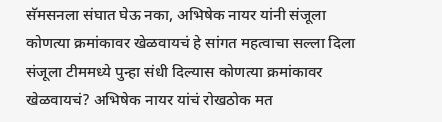सॅमसनला संघात घेऊ नका, अभिषेक नायर यांनी संजूला कोणत्या क्रमांकावर खेळवायचं हे सांगत महत्वाचा सल्ला दिला
संजूला टीममध्ये पुन्हा संधी दिल्यास कोणत्या क्रमांकावर खेळवायचं? अभिषेक नायर यांचं रोखठोक मत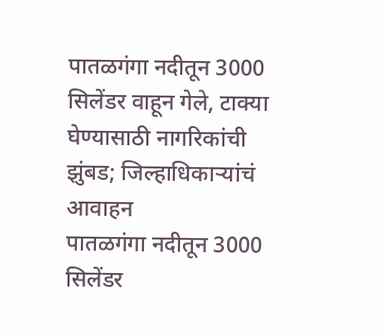पातळगंगा नदीतून 3000 सिलेंडर वाहून गेले, टाक्या घेण्यासाठी नागरिकांची झुंबड; जिल्हाधिकाऱ्यांचं आवाहन
पातळगंगा नदीतून 3000 सिलेंडर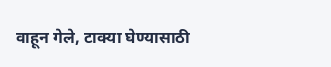वाहून गेले, टाक्या घेण्यासाठी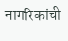नागरिकांची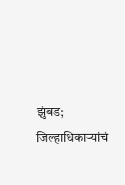झुंबड; जिल्हाधिकाऱ्यांचं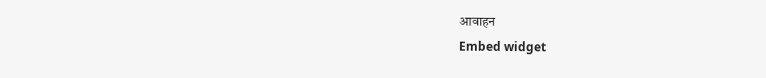आवाहन
Embed widget